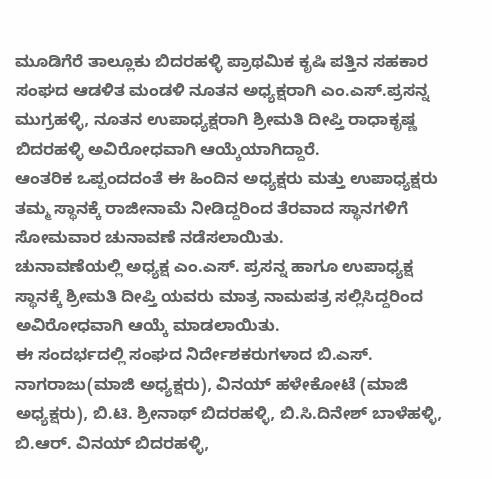ಮೂಡಿಗೆರೆ ತಾಲ್ಲೂಕು ಬಿದರಹಳ್ಳಿ ಪ್ರಾಥಮಿಕ ಕೃಷಿ ಪತ್ತಿನ ಸಹಕಾರ ಸಂಘದ ಆಡಳಿತ ಮಂಡಳಿ ನೂತನ ಅಧ್ಯಕ್ಷರಾಗಿ ಎಂ.ಎಸ್.ಪ್ರಸನ್ನ ಮುಗ್ರಹಳ್ಳಿ, ನೂತನ ಉಪಾಧ್ಯಕ್ಷರಾಗಿ ಶ್ರೀಮತಿ ದೀಪ್ತಿ ರಾಧಾಕೃಷ್ಣ ಬಿದರಹಳ್ಳಿ ಅವಿರೋಧವಾಗಿ ಆಯ್ಕೆಯಾಗಿದ್ದಾರೆ.
ಆಂತರಿಕ ಒಪ್ಪಂದದಂತೆ ಈ ಹಿಂದಿನ ಅಧ್ಯಕ್ಷರು ಮತ್ತು ಉಪಾಧ್ಯಕ್ಷರು ತಮ್ಮ ಸ್ಥಾನಕ್ಕೆ ರಾಜೀನಾಮೆ ನೀಡಿದ್ದರಿಂದ ತೆರವಾದ ಸ್ಥಾನಗಳಿಗೆ ಸೋಮವಾರ ಚುನಾವಣೆ ನಡೆಸಲಾಯಿತು.
ಚುನಾವಣೆಯಲ್ಲಿ ಅಧ್ಯಕ್ಷ ಎಂ.ಎಸ್. ಪ್ರಸನ್ನ ಹಾಗೂ ಉಪಾಧ್ಯಕ್ಷ ಸ್ಥಾನಕ್ಕೆ ಶ್ರೀಮತಿ ದೀಪ್ತಿ ಯವರು ಮಾತ್ರ ನಾಮಪತ್ರ ಸಲ್ಲಿಸಿದ್ದರಿಂದ ಅವಿರೋಧವಾಗಿ ಆಯ್ಕೆ ಮಾಡಲಾಯಿತು.
ಈ ಸಂದರ್ಭದಲ್ಲಿ ಸಂಘದ ನಿರ್ದೇಶಕರುಗಳಾದ ಬಿ.ಎಸ್. ನಾಗರಾಜು(ಮಾಜಿ ಅಧ್ಯಕ್ಷರು), ವಿನಯ್ ಹಳೇಕೋಟೆ (ಮಾಜಿ ಅಧ್ಯಕ್ಷರು), ಬಿ.ಟಿ. ಶ್ರೀನಾಥ್ ಬಿದರಹಳ್ಳಿ, ಬಿ.ಸಿ.ದಿನೇಶ್ ಬಾಳೆಹಳ್ಳಿ, ಬಿ.ಆರ್. ವಿನಯ್ ಬಿದರಹಳ್ಳಿ,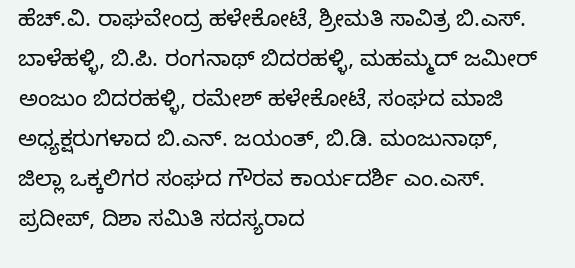ಹೆಚ್.ವಿ. ರಾಘವೇಂದ್ರ ಹಳೇಕೋಟೆ, ಶ್ರೀಮತಿ ಸಾವಿತ್ರ ಬಿ.ಎಸ್. ಬಾಳೆಹಳ್ಳಿ, ಬಿ.ಪಿ. ರಂಗನಾಥ್ ಬಿದರಹಳ್ಳಿ, ಮಹಮ್ಮದ್ ಜಮೀರ್ ಅಂಜುಂ ಬಿದರಹಳ್ಳಿ, ರಮೇಶ್ ಹಳೇಕೋಟೆ, ಸಂಘದ ಮಾಜಿ ಅಧ್ಯಕ್ಷರುಗಳಾದ ಬಿ.ಎನ್. ಜಯಂತ್, ಬಿ.ಡಿ. ಮಂಜುನಾಥ್, ಜಿಲ್ಲಾ ಒಕ್ಕಲಿಗರ ಸಂಘದ ಗೌರವ ಕಾರ್ಯದರ್ಶಿ ಎಂ.ಎಸ್. ಪ್ರದೀಪ್, ದಿಶಾ ಸಮಿತಿ ಸದಸ್ಯರಾದ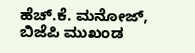ಹೆಚ್.ಕೆ. ಮನೋಜ್, ಬಿಜೆಪಿ ಮುಖಂಡ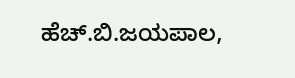ಹೆಚ್.ಬಿ.ಜಯಪಾಲ,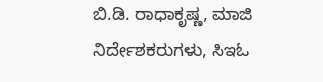ಬಿ.ಡಿ. ರಾಧಾಕೃಷ್ಣ, ಮಾಜಿ ನಿರ್ದೇಶಕರುಗಳು, ಸಿಇಓ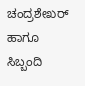ಚಂದ್ರಶೇಖರ್ ಹಾಗೂ ಸಿಬ್ಬಂದಿ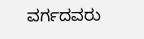ವರ್ಗದವರು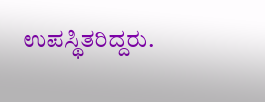ಉಪಸ್ಥಿತರಿದ್ದರು.